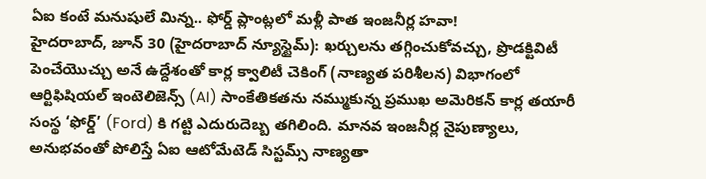ఏఐ కంటే మనుషులే మిన్న.. ఫోర్డ్ ప్లాంట్లలో మళ్లీ పాత ఇంజనీర్ల హవా!
హైదరాబాద్, జూన్ 30 (హైదరాబాద్ న్యూస్టైమ్): ఖర్చులను తగ్గించుకోవచ్చు, ప్రొడక్టివిటీ పెంచేయొచ్చు అనే ఉద్దేశంతో కార్ల క్వాలిటీ చెకింగ్ (నాణ్యత పరిశీలన) విభాగంలో ఆర్టిఫిషియల్ ఇంటెలిజెన్స్ (AI) సాంకేతికతను నమ్ముకున్న ప్రముఖ అమెరికన్ కార్ల తయారీ సంస్థ ‘ఫోర్డ్’ (Ford) కి గట్టి ఎదురుదెబ్బ తగిలింది. మానవ ఇంజనీర్ల నైపుణ్యాలు, అనుభవంతో పోలిస్తే ఏఐ ఆటోమేటెడ్ సిస్టమ్స్ నాణ్యతా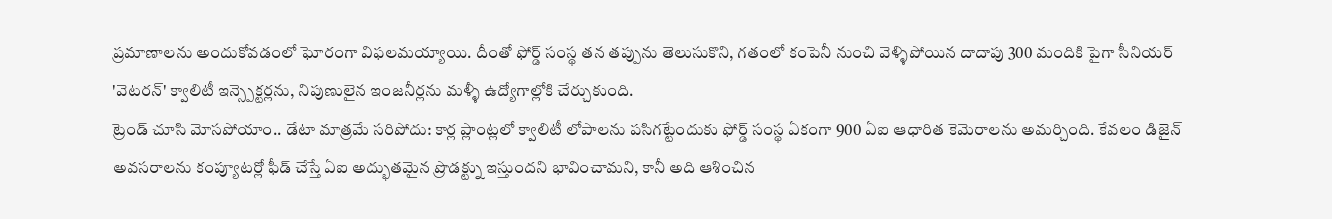ప్రమాణాలను అందుకోవడంలో ఘోరంగా విఫలమయ్యాయి. దీంతో ఫోర్డ్ సంస్థ తన తప్పును తెలుసుకొని, గతంలో కంపెనీ నుంచి వెళ్ళిపోయిన దాదాపు 300 మందికి పైగా సీనియర్ 'వెటరన్' క్వాలిటీ ఇన్స్పెక్టర్లను, నిపుణులైన ఇంజనీర్లను మళ్ళీ ఉద్యోగాల్లోకి చేర్చుకుంది.
ట్రెండ్ చూసి మోసపోయాం.. డేటా మాత్రమే సరిపోదు: కార్ల ప్లాంట్లలో క్వాలిటీ లోపాలను పసిగట్టేందుకు ఫోర్డ్ సంస్థ ఏకంగా 900 ఏఐ ఆధారిత కెమెరాలను అమర్చింది. కేవలం డిజైన్ అవసరాలను కంప్యూటర్లో ఫీడ్ చేస్తే ఏఐ అద్భుతమైన ప్రొడక్ట్ను ఇస్తుందని భావించామని, కానీ అది ఆశించిన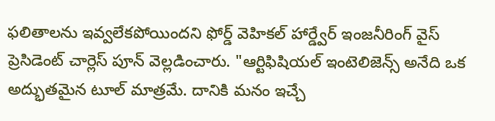ఫలితాలను ఇవ్వలేకపోయిందని ఫోర్డ్ వెహికల్ హార్డ్వేర్ ఇంజనీరింగ్ వైస్ ప్రెసిడెంట్ చార్లెస్ పూన్ వెల్లడించారు. "ఆర్టిఫిషియల్ ఇంటెలిజెన్స్ అనేది ఒక అద్భుతమైన టూల్ మాత్రమే. దానికి మనం ఇచ్చే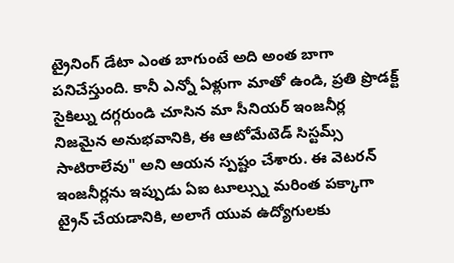ట్రైనింగ్ డేటా ఎంత బాగుంటే అది అంత బాగా పనిచేస్తుంది. కానీ ఎన్నో ఏళ్లుగా మాతో ఉండి, ప్రతి ప్రొడక్ట్ సైకిల్ను దగ్గరుండి చూసిన మా సీనియర్ ఇంజనీర్ల నిజమైన అనుభవానికి, ఈ ఆటోమేటెడ్ సిస్టమ్స్ సాటిరాలేవు" అని ఆయన స్పష్టం చేశారు. ఈ వెటరన్ ఇంజనీర్లను ఇప్పుడు ఏఐ టూల్స్ను మరింత పక్కాగా ట్రైన్ చేయడానికి, అలాగే యువ ఉద్యోగులకు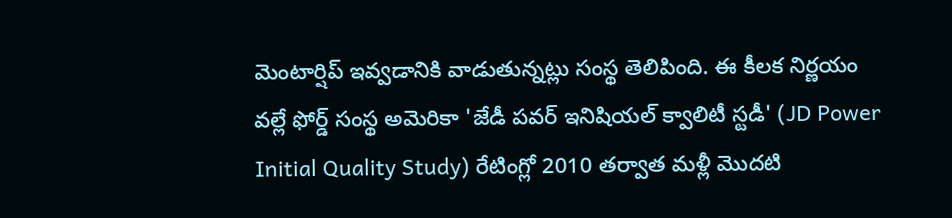మెంటార్షిప్ ఇవ్వడానికి వాడుతున్నట్లు సంస్థ తెలిపింది. ఈ కీలక నిర్ణయం వల్లే ఫోర్డ్ సంస్థ అమెరికా 'జేడీ పవర్ ఇనిషియల్ క్వాలిటీ స్టడీ' (JD Power Initial Quality Study) రేటింగ్లో 2010 తర్వాత మళ్లీ మొదటి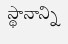స్థానాన్ని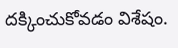దక్కించుకోవడం విశేషం.